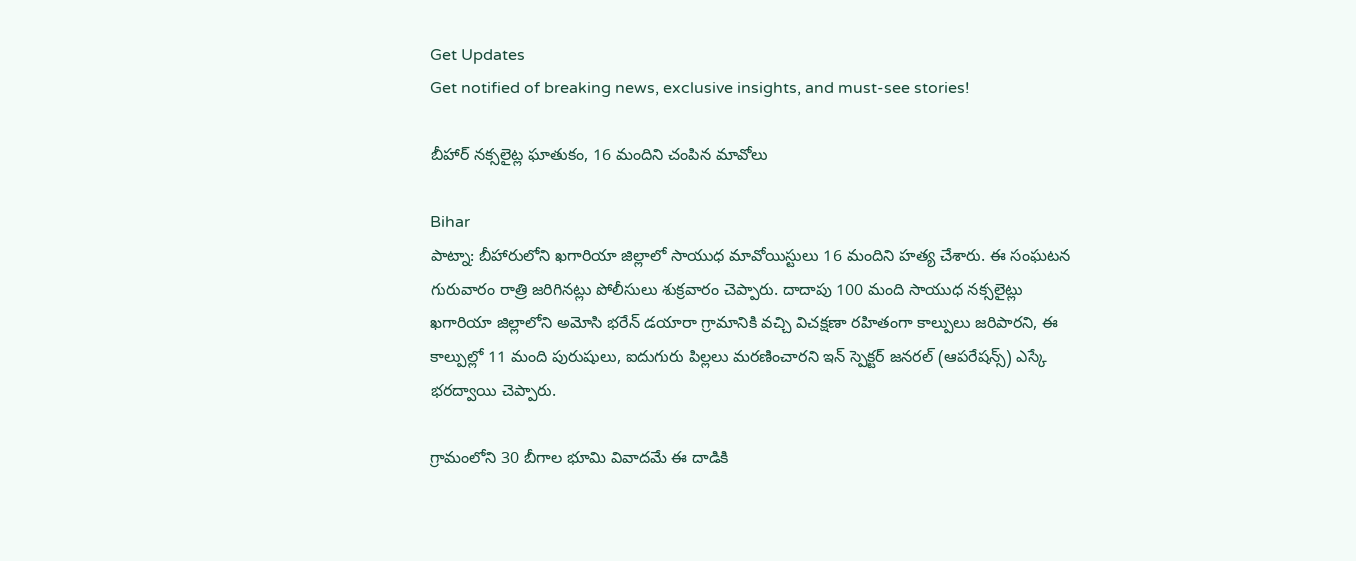Get Updates
Get notified of breaking news, exclusive insights, and must-see stories!

బీహార్ నక్సలైట్ల ఘాతుకం, 16 మందిని చంపిన మావోలు

Bihar
పాట్నా: బీహారులోని ఖగారియా జిల్లాలో సాయుధ మావోయిస్టులు 16 మందిని హత్య చేశారు. ఈ సంఘటన గురువారం రాత్రి జరిగినట్లు పోలీసులు శుక్రవారం చెప్పారు. దాదాపు 100 మంది సాయుధ నక్సలైట్లు ఖగారియా జిల్లాలోని అమోసి భరేన్ డయారా గ్రామానికి వచ్చి విచక్షణా రహితంగా కాల్పులు జరిపారని, ఈ కాల్పుల్లో 11 మంది పురుషులు, ఐదుగురు పిల్లలు మరణించారని ఇన్ స్పెక్టర్ జనరల్ (ఆపరేషన్స్) ఎస్కే భరద్వాయి చెప్పారు.

గ్రామంలోని 30 బీగాల భూమి వివాదమే ఈ దాడికి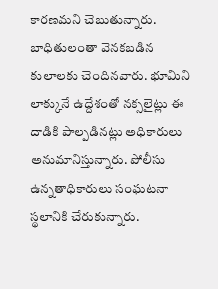కారణమని చెబుతున్నారు. బాధితులంతా వెనకబడిన కులాలకు చెందినవారు. భూమిని లాక్కునే ఉద్దేశంతో నక్సలైట్లు ఈ దాడికి పాల్పడినట్లు అధికారులు అనుమానిస్తున్నారు. పోలీసు ఉన్నతాధికారులు సంఘటనా స్థలానికి చేరుకున్నారు.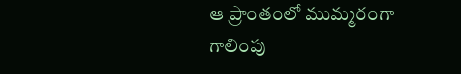ఆ ప్రాంతంలో ముమ్మరంగా గాలింపు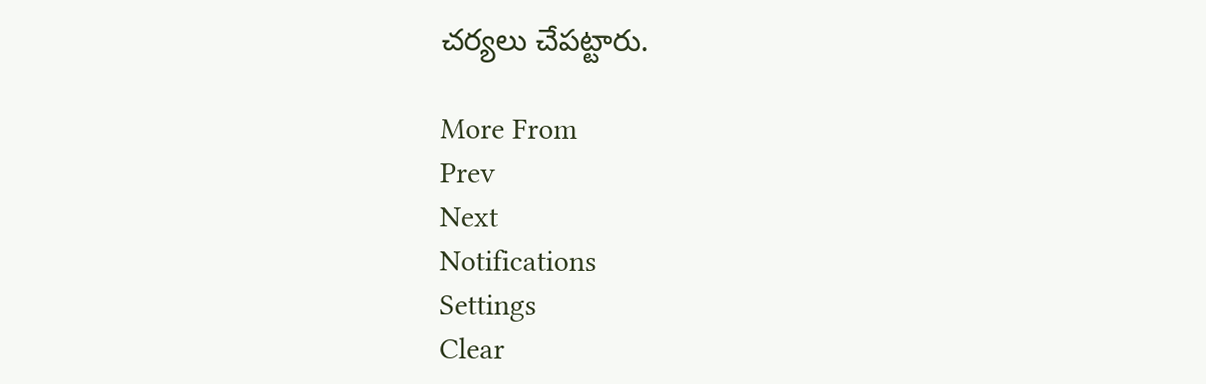చర్యలు చేపట్టారు.

More From
Prev
Next
Notifications
Settings
Clear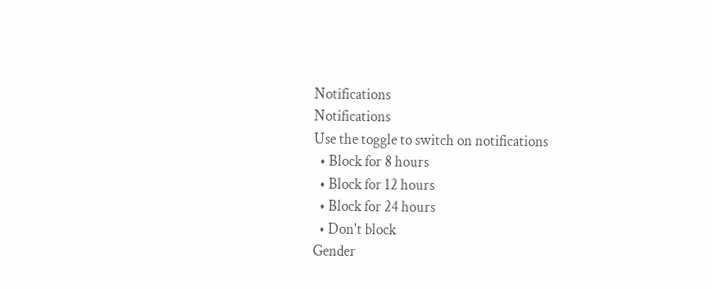Notifications
Notifications
Use the toggle to switch on notifications
  • Block for 8 hours
  • Block for 12 hours
  • Block for 24 hours
  • Don't block
Gender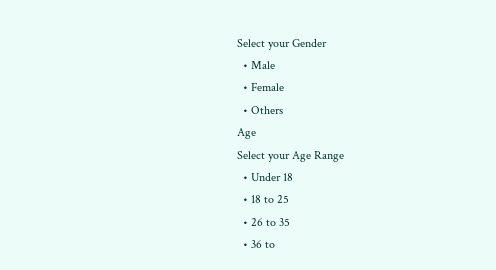Select your Gender
  • Male
  • Female
  • Others
Age
Select your Age Range
  • Under 18
  • 18 to 25
  • 26 to 35
  • 36 to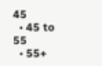45
  • 45 to 55
  • 55+